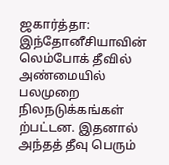ஜகார்த்தா: இந்தோனீசியாவின் லெம்போக் தீவில் அண்மையில் பலமுறை நிலநடுக்கங்கள் ற்பட்டன. இதனால் அந்தத் தீவு பெரும்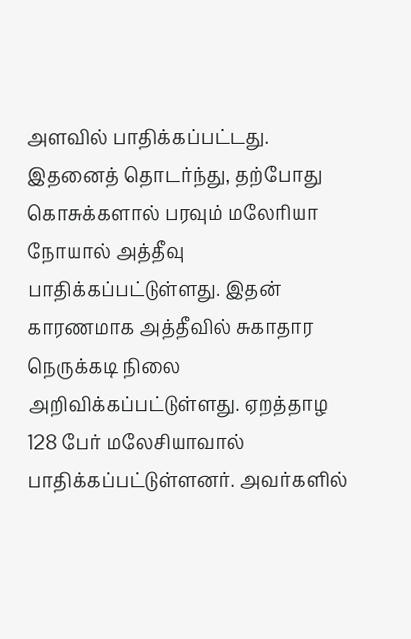அளவில் பாதிக்கப்பட்டது. இதனைத் தொடர்ந்து, தற்போது கொசுக்களால் பரவும் மலேரியா நோயால் அத்தீவு பாதிக்கப்பட்டுள்ளது. இதன் காரணமாக அத்தீவில் சுகாதார நெருக்கடி நிலை அறிவிக்கப்பட்டுள்ளது. ஏறத்தாழ 128 பேர் மலேசியாவால் பாதிக்கப்பட்டுள்ளனர். அவர்களில்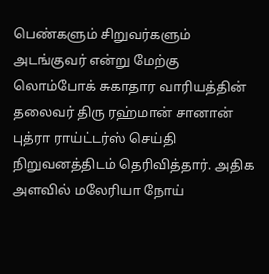பெண்களும் சிறுவர்களும் அடங்குவர் என்று மேற்கு லொம்போக் சுகாதார வாரியத்தின் தலைவர் திரு ரஹ்மான் சானான் புத்ரா ராய்ட்டர்ஸ் செய்தி நிறுவனத்திடம் தெரிவித்தார். அதிக அளவில் மலேரியா நோய்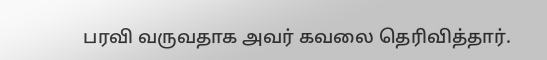பரவி வருவதாக அவர் கவலை தெரிவித்தார்.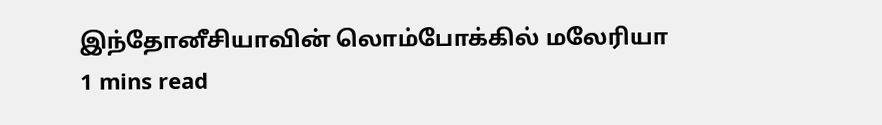இந்தோனீசியாவின் லொம்போக்கில் மலேரியா
1 mins read